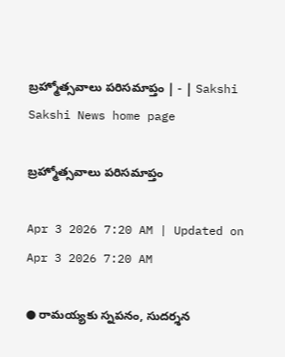బ్రహ్మోత్సవాలు పరిసమాప్తం | - | Sakshi
Sakshi News home page

బ్రహ్మోత్సవాలు పరిసమాప్తం

Apr 3 2026 7:20 AM | Updated on Apr 3 2026 7:20 AM

● రామయ్యకు స్నపనం, సుదర్శన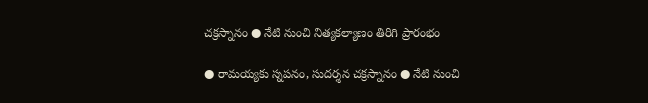చక్రస్నానం ● నేటి నుంచి నిత్యకల్యాణం తిరిగి ప్రారంభం

● రామయ్యకు స్నపనం, సుదర్శన చక్రస్నానం ● నేటి నుంచి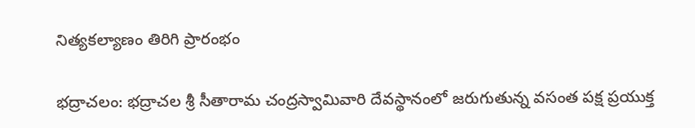నిత్యకల్యాణం తిరిగి ప్రారంభం

భద్రాచలం: భద్రాచల శ్రీ సీతారామ చంద్రస్వామివారి దేవస్థానంలో జరుగుతున్న వసంత పక్ష ప్రయుక్త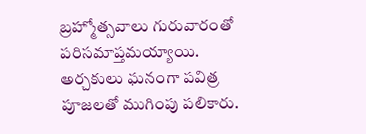బ్రహ్మోత్సవాలు గురువారంతో పరిసమాప్తమయ్యాయి. అర్చకులు ఘనంగా పవిత్ర పూజలతో ముగింపు పలికారు.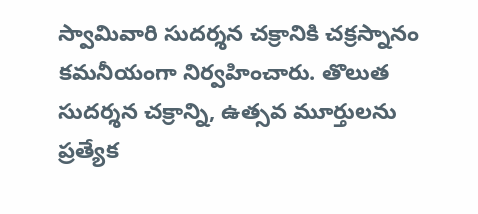స్వామివారి సుదర్శన చక్రానికి చక్రస్నానం కమనీయంగా నిర్వహించారు. తొలుత సుదర్శన చక్రాన్ని, ఉత్సవ మూర్తులను ప్రత్యేక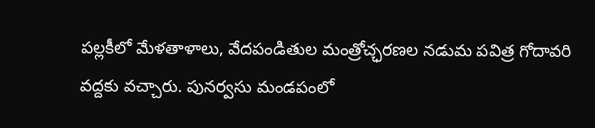పల్లకీలో మేళతాళాలు, వేదపండితుల మంత్రోచ్ఛరణల నడుమ పవిత్ర గోదావరి వద్దకు వచ్చారు. పునర్వసు మండపంలో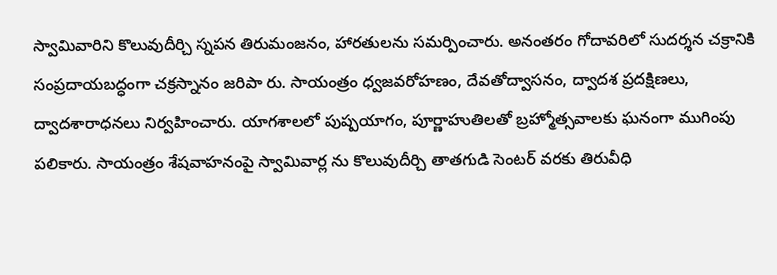స్వామివారిని కొలువుదీర్చి స్నపన తిరుమంజనం, హారతులను సమర్పించారు. అనంతరం గోదావరిలో సుదర్శన చక్రానికి సంప్రదాయబద్ధంగా చక్రస్నానం జరిపా రు. సాయంత్రం ధ్వజవరోహణం, దేవతోద్వాసనం, ద్వాదశ ప్రదక్షిణలు, ద్వాదశారాధనలు నిర్వహించారు. యాగశాలలో పుష్పయాగం, పూర్ణాహుతిలతో బ్రహ్మోత్సవాలకు ఘనంగా ముగింపు పలికారు. సాయంత్రం శేషవాహనంపై స్వామివార్ల ను కొలువుదీర్చి తాతగుడి సెంటర్‌ వరకు తిరువీధి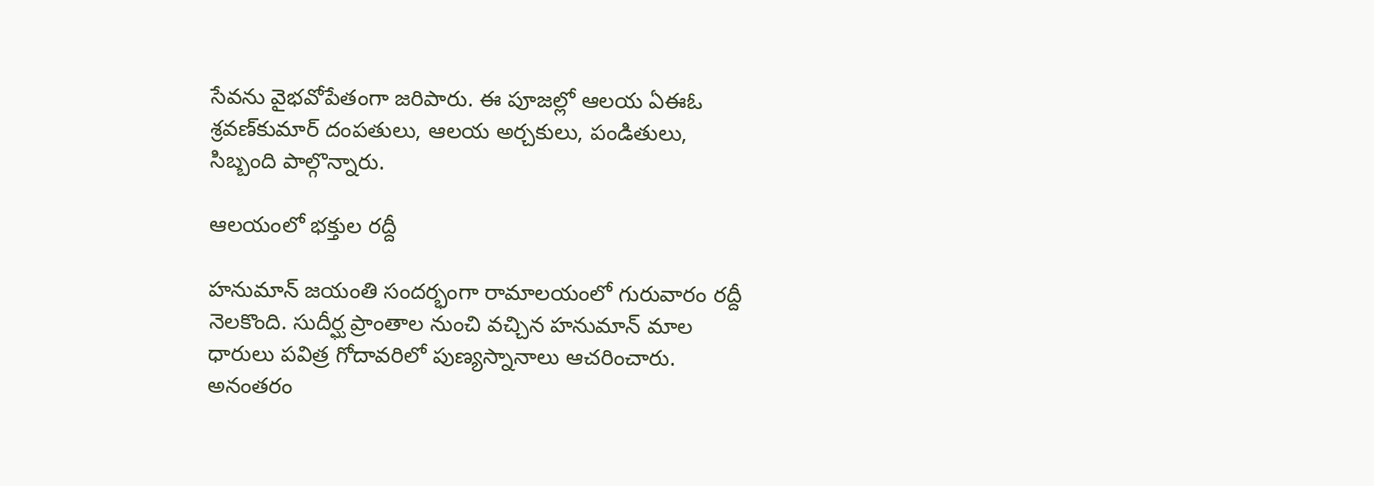సేవను వైభవోపేతంగా జరిపారు. ఈ పూజల్లో ఆలయ ఏఈఓ శ్రవణ్‌కుమార్‌ దంపతులు, ఆలయ అర్చకులు, పండితులు, సిబ్బంది పాల్గొన్నారు.

ఆలయంలో భక్తుల రద్దీ

హనుమాన్‌ జయంతి సందర్భంగా రామాలయంలో గురువారం రద్దీ నెలకొంది. సుదీర్ఘ ప్రాంతాల నుంచి వచ్చిన హనుమాన్‌ మాల ధారులు పవిత్ర గోదావరిలో పుణ్యస్నానాలు ఆచరించారు. అనంతరం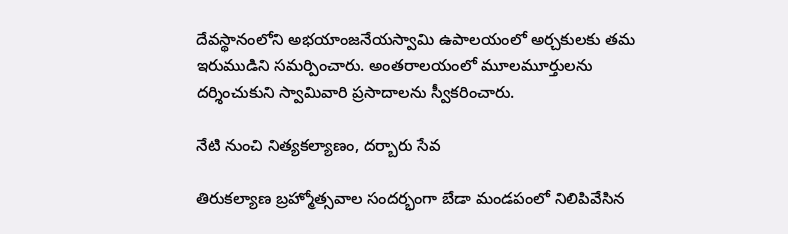దేవస్థానంలోని అభయాంజనేయస్వామి ఉపాలయంలో అర్చకులకు తమ ఇరుముడిని సమర్పించారు. అంతరాలయంలో మూలమూర్తులను దర్శించుకుని స్వామివారి ప్రసాదాలను స్వీకరించారు.

నేటి నుంచి నిత్యకల్యాణం, దర్బారు సేవ

తిరుకల్యాణ బ్రహ్మోత్సవాల సందర్భంగా బేడా మండపంలో నిలిపివేసిన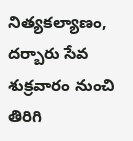నిత్యకల్యాణం, దర్బారు సేవ శుక్రవారం నుంచి తిరిగి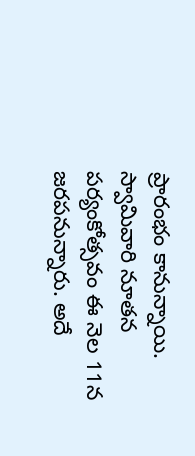ప్రారంభం కానున్నాయి. స్వామివారి నూతన పర్యంకోత్సవం ఈ నెల 11న జరపనున్నారు. అదే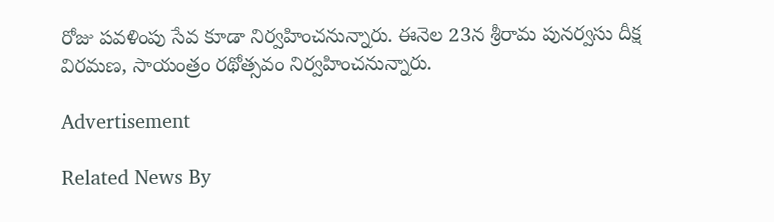రోజు పవళింపు సేవ కూడా నిర్వహించనున్నారు. ఈనెల 23న శ్రీరామ పునర్వసు దీక్ష విరమణ, సాయంత్రం రథోత్సవం నిర్వహించనున్నారు.

Advertisement

Related News By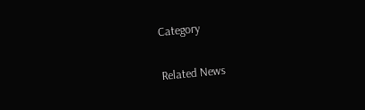Category

Related News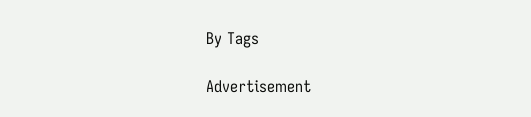By Tags

Advertisement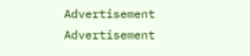Advertisement
Advertisement